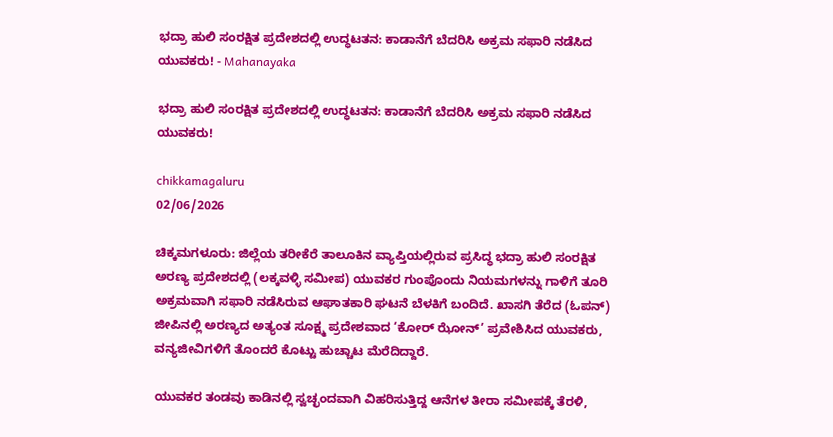ಭದ್ರಾ ಹುಲಿ ಸಂರಕ್ಷಿತ ಪ್ರದೇಶದಲ್ಲಿ ಉದ್ಧಟತನ: ಕಾಡಾನೆಗೆ ಬೆದರಿಸಿ ಅಕ್ರಮ ಸಫಾರಿ ನಡೆಸಿದ ಯುವಕರು! - Mahanayaka

ಭದ್ರಾ ಹುಲಿ ಸಂರಕ್ಷಿತ ಪ್ರದೇಶದಲ್ಲಿ ಉದ್ಧಟತನ: ಕಾಡಾನೆಗೆ ಬೆದರಿಸಿ ಅಕ್ರಮ ಸಫಾರಿ ನಡೆಸಿದ ಯುವಕರು!

chikkamagaluru
02/06/2026

ಚಿಕ್ಕಮಗಳೂರು: ಜಿಲ್ಲೆಯ ತರೀಕೆರೆ ತಾಲೂಕಿನ ವ್ಯಾಪ್ತಿಯಲ್ಲಿರುವ ಪ್ರಸಿದ್ಧ ಭದ್ರಾ ಹುಲಿ ಸಂರಕ್ಷಿತ ಅರಣ್ಯ ಪ್ರದೇಶದಲ್ಲಿ (ಲಕ್ಕವಳ್ಳಿ ಸಮೀಪ) ಯುವಕರ ಗುಂಪೊಂದು ನಿಯಮಗಳನ್ನು ಗಾಳಿಗೆ ತೂರಿ ಅಕ್ರಮವಾಗಿ ಸಫಾರಿ ನಡೆಸಿರುವ ಆಘಾತಕಾರಿ ಘಟನೆ ಬೆಳಕಿಗೆ ಬಂದಿದೆ. ಖಾಸಗಿ ತೆರೆದ (ಓಪನ್) ಜೀಪಿನಲ್ಲಿ ಅರಣ್ಯದ ಅತ್ಯಂತ ಸೂಕ್ಷ್ಮ ಪ್ರದೇಶವಾದ ‘ಕೋರ್ ಝೋನ್’ ಪ್ರವೇಶಿಸಿದ ಯುವಕರು, ವನ್ಯಜೀವಿಗಳಿಗೆ ತೊಂದರೆ ಕೊಟ್ಟು ಹುಚ್ಚಾಟ ಮೆರೆದಿದ್ದಾರೆ.

ಯುವಕರ ತಂಡವು ಕಾಡಿನಲ್ಲಿ ಸ್ವಚ್ಛಂದವಾಗಿ ವಿಹರಿಸುತ್ತಿದ್ದ ಆನೆಗಳ ತೀರಾ ಸಮೀಪಕ್ಕೆ ತೆರಳಿ,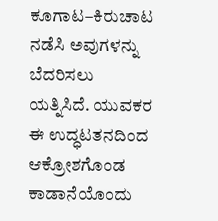ಕೂಗಾಟ–ಕಿರುಚಾಟ ನಡೆಸಿ ಅವುಗಳನ್ನು ಬೆದರಿಸಲು ಯತ್ನಿಸಿದೆ. ಯುವಕರ ಈ ಉದ್ಧಟತನದಿಂದ ಆಕ್ರೋಶಗೊಂಡ ಕಾಡಾನೆಯೊಂದು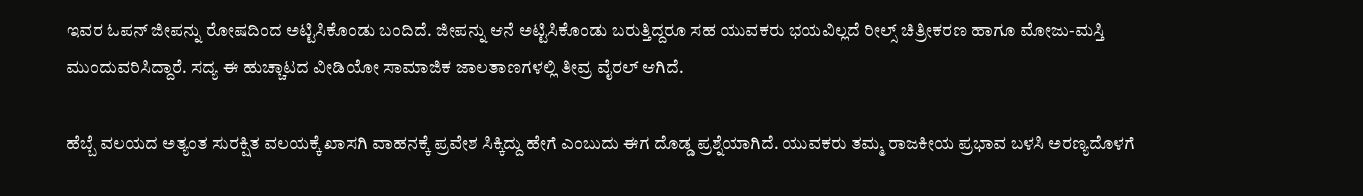ಇವರ ಓಪನ್ ಜೀಪನ್ನು ರೋಷದಿಂದ ಅಟ್ಟಿಸಿಕೊಂಡು ಬಂದಿದೆ. ಜೀಪನ್ನು ಆನೆ ಅಟ್ಟಿಸಿಕೊಂಡು ಬರುತ್ತಿದ್ದರೂ ಸಹ ಯುವಕರು ಭಯವಿಲ್ಲದೆ ರೀಲ್ಸ್ ಚಿತ್ರೀಕರಣ ಹಾಗೂ ಮೋಜು-ಮಸ್ತಿ ಮುಂದುವರಿಸಿದ್ದಾರೆ. ಸದ್ಯ ಈ ಹುಚ್ಚಾಟದ ವೀಡಿಯೋ ಸಾಮಾಜಿಕ ಜಾಲತಾಣಗಳಲ್ಲಿ ತೀವ್ರ ವೈರಲ್ ಆಗಿದೆ.

ಹೆಬ್ಬೆ ವಲಯದ ಅತ್ಯಂತ ಸುರಕ್ಷಿತ ವಲಯಕ್ಕೆ ಖಾಸಗಿ ವಾಹನಕ್ಕೆ ಪ್ರವೇಶ ಸಿಕ್ಕಿದ್ದು ಹೇಗೆ ಎಂಬುದು ಈಗ ದೊಡ್ಡ ಪ್ರಶ್ನೆಯಾಗಿದೆ. ಯುವಕರು ತಮ್ಮ ರಾಜಕೀಯ ಪ್ರಭಾವ ಬಳಸಿ ಅರಣ್ಯದೊಳಗೆ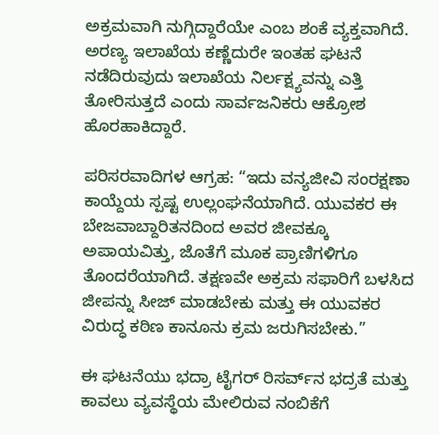ಅಕ್ರಮವಾಗಿ ನುಗ್ಗಿದ್ದಾರೆಯೇ ಎಂಬ ಶಂಕೆ ವ್ಯಕ್ತವಾಗಿದೆ. ಅರಣ್ಯ ಇಲಾಖೆಯ ಕಣ್ಣೆದುರೇ ಇಂತಹ ಘಟನೆ ನಡೆದಿರುವುದು ಇಲಾಖೆಯ ನಿರ್ಲಕ್ಷ್ಯವನ್ನು ಎತ್ತಿ ತೋರಿಸುತ್ತದೆ ಎಂದು ಸಾರ್ವಜನಿಕರು ಆಕ್ರೋಶ ಹೊರಹಾಕಿದ್ದಾರೆ.

ಪರಿಸರವಾದಿಗಳ ಆಗ್ರಹ: “ಇದು ವನ್ಯಜೀವಿ ಸಂರಕ್ಷಣಾ ಕಾಯ್ದೆಯ ಸ್ಪಷ್ಟ ಉಲ್ಲಂಘನೆಯಾಗಿದೆ. ಯುವಕರ ಈ ಬೇಜವಾಬ್ದಾರಿತನದಿಂದ ಅವರ ಜೀವಕ್ಕೂ ಅಪಾಯವಿತ್ತು, ಜೊತೆಗೆ ಮೂಕ ಪ್ರಾಣಿಗಳಿಗೂ ತೊಂದರೆಯಾಗಿದೆ. ತಕ್ಷಣವೇ ಅಕ್ರಮ ಸಫಾರಿಗೆ ಬಳಸಿದ ಜೀಪನ್ನು ಸೀಜ್ ಮಾಡಬೇಕು ಮತ್ತು ಈ ಯುವಕರ ವಿರುದ್ಧ ಕಠಿಣ ಕಾನೂನು ಕ್ರಮ ಜರುಗಿಸಬೇಕು.”

ಈ ಘಟನೆಯು ಭದ್ರಾ ಟೈಗರ್ ರಿಸರ್ವ್‌ನ ಭದ್ರತೆ ಮತ್ತು ಕಾವಲು ವ್ಯವಸ್ಥೆಯ ಮೇಲಿರುವ ನಂಬಿಕೆಗೆ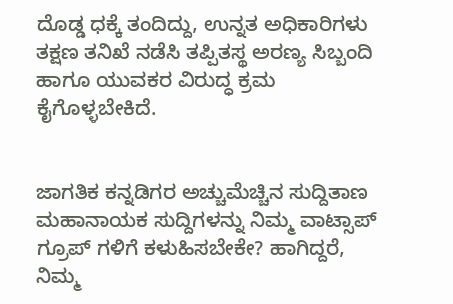ದೊಡ್ಡ ಧಕ್ಕೆ ತಂದಿದ್ದು, ಉನ್ನತ ಅಧಿಕಾರಿಗಳು ತಕ್ಷಣ ತನಿಖೆ ನಡೆಸಿ ತಪ್ಪಿತಸ್ಥ ಅರಣ್ಯ ಸಿಬ್ಬಂದಿ ಹಾಗೂ ಯುವಕರ ವಿರುದ್ಧ ಕ್ರಮ ಕೈಗೊಳ್ಳಬೇಕಿದೆ.


ಜಾಗತಿಕ ಕನ್ನಡಿಗರ ಅಚ್ಚುಮೆಚ್ಚಿನ ಸುದ್ದಿತಾಣ ಮಹಾನಾಯಕ ಸುದ್ದಿಗಳನ್ನು ನಿಮ್ಮ ವಾಟ್ಸಾಪ್ ಗ್ರೂಪ್ ಗಳಿಗೆ ಕಳುಹಿಸಬೇಕೇ? ಹಾಗಿದ್ದರೆ, ನಿಮ್ಮ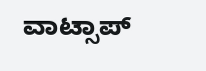ವಾಟ್ಸಾಪ್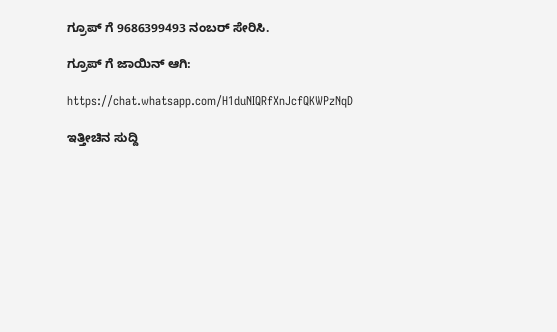ಗ್ರೂಪ್ ಗೆ 9686399493 ನಂಬರ್ ಸೇರಿಸಿ.

ಗ್ರೂಪ್ ಗೆ ಜಾಯಿನ್ ಆಗಿ:

https://chat.whatsapp.com/H1duNIQRfXnJcfQKWPzNqD

ಇತ್ತೀಚಿನ ಸುದ್ದಿ